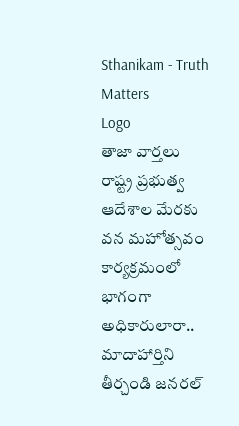Sthanikam - Truth Matters
Logo
తాజా వార్తలు
రాష్ట్ర ప్రభుత్వ ఆదేశాల మేరకు వన మహోత్సవం కార్యక్రమంలో భాగంగా అధికారులారా.. మాదాహార్తిని తీర్చండి జనరల్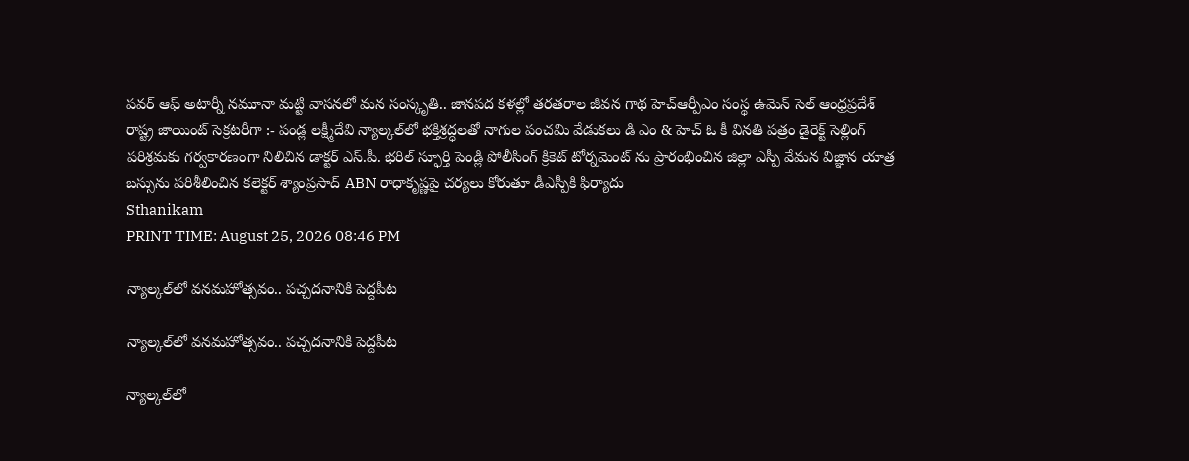పవర్ ఆఫ్ అటార్నీ నమూనా మట్టి వాసనలో మన సంస్కృతి.. జానపద కళల్లో తరతరాల జీవన గాథ హెచ్ఆర్పీఎం సంస్థ ఉమెన్ సెల్ ఆంధ్రప్రదేశ్ రాష్ట్ర జాయింట్ సెక్రటరీగా :- పండ్ల లక్ష్మీదేవి న్యాల్కల్‌లో భక్తిశ్రద్ధలతో నాగుల పంచమి వేడుకలు డి ఎం & హెచ్ ఓ కీ వినతి పత్రం డైరెక్ట్ సెల్లింగ్ పరిశ్రమకు గర్వకారణంగా నిలిచిన డాక్టర్ ఎస్.పీ. భరిల్ స్ఫూర్తి పెండ్లి పోలీసింగ్ క్రికెట్ టోర్నమెంట్ ను ప్రారంభించిన జిల్లా ఎస్పీ వేమన విజ్ఞాన యాత్ర బస్సును పరిశీలించిన కలెక్టర్ శ్యాంప్రసాద్ ABN రాధాకృష్ణపై చర్యలు కోరుతూ డీఎస్పీకి ఫిర్యాదు
Sthanikam
PRINT TIME: August 25, 2026 08:46 PM

న్యాల్కల్‌లో వనమహోత్సవం.. పచ్చదనానికి పెద్దపీట

న్యాల్కల్‌లో వనమహోత్సవం.. పచ్చదనానికి పెద్దపీట

న్యాల్కల్‌లో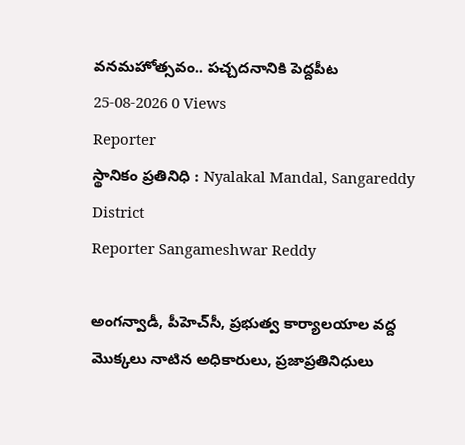వనమహోత్సవం.. పచ్చదనానికి పెద్దపీట
25-08-2026 0 Views
Reporter
స్థానికం ప్రతినిధి : Nyalakal Mandal, Sangareddy District
Reporter Sangameshwar Reddy

అంగన్వాడీ, పీహెచ్‌సీ, ప్రభుత్వ కార్యాలయాల వద్ద మొక్కలు నాటిన అధికారులు, ప్రజాప్రతినిధులు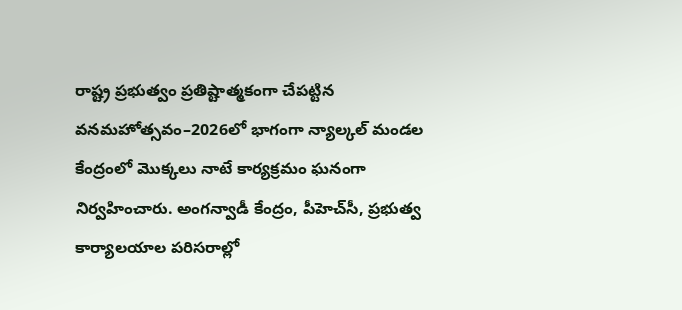రాష్ట్ర ప్రభుత్వం ప్రతిష్టాత్మకంగా చేపట్టిన వనమహోత్సవం–2026లో భాగంగా న్యాల్కల్ మండల కేంద్రంలో మొక్కలు నాటే కార్యక్రమం ఘనంగా నిర్వహించారు. అంగన్వాడీ కేంద్రం, పీహెచ్‌సీ, ప్రభుత్వ కార్యాలయాల పరిసరాల్లో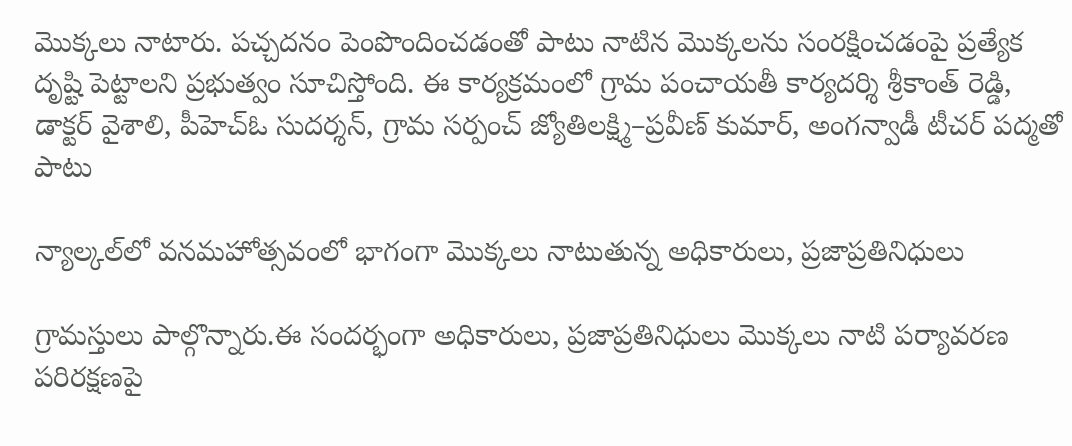మొక్కలు నాటారు. పచ్చదనం పెంపొందించడంతో పాటు నాటిన మొక్కలను సంరక్షించడంపై ప్రత్యేక దృష్టి పెట్టాలని ప్రభుత్వం సూచిస్తోంది. ఈ కార్యక్రమంలో గ్రామ పంచాయతీ కార్యదర్శి శ్రీకాంత్ రెడ్డి, డాక్టర్ వైశాలి, పీహెచ్‌ఓ సుదర్శన్, గ్రామ సర్పంచ్ జ్యోతిలక్ష్మి–ప్రవీణ్ కుమార్, అంగన్వాడీ టీచర్ పద్మతో పాటు

న్యాల్కల్‌లో వనమహోత్సవంలో భాగంగా మొక్కలు నాటుతున్న అధికారులు, ప్రజాప్రతినిధులు

గ్రామస్తులు పాల్గొన్నారు.ఈ సందర్భంగా అధికారులు, ప్రజాప్రతినిధులు మొక్కలు నాటి పర్యావరణ పరిరక్షణపై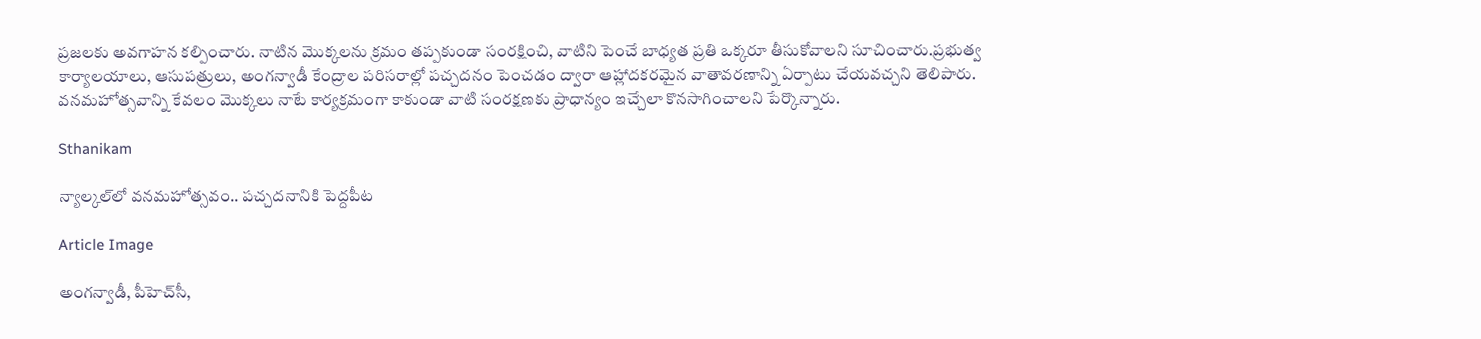ప్రజలకు అవగాహన కల్పించారు. నాటిన మొక్కలను క్రమం తప్పకుండా సంరక్షించి, వాటిని పెంచే బాధ్యత ప్రతి ఒక్కరూ తీసుకోవాలని సూచించారు.ప్రభుత్వ కార్యాలయాలు, ఆసుపత్రులు, అంగన్వాడీ కేంద్రాల పరిసరాల్లో పచ్చదనం పెంచడం ద్వారా ఆహ్లాదకరమైన వాతావరణాన్ని ఏర్పాటు చేయవచ్చని తెలిపారు. వనమహోత్సవాన్ని కేవలం మొక్కలు నాటే కార్యక్రమంగా కాకుండా వాటి సంరక్షణకు ప్రాధాన్యం ఇచ్చేలా కొనసాగించాలని పేర్కొన్నారు.

Sthanikam

న్యాల్కల్‌లో వనమహోత్సవం.. పచ్చదనానికి పెద్దపీట

Article Image

అంగన్వాడీ, పీహెచ్‌సీ,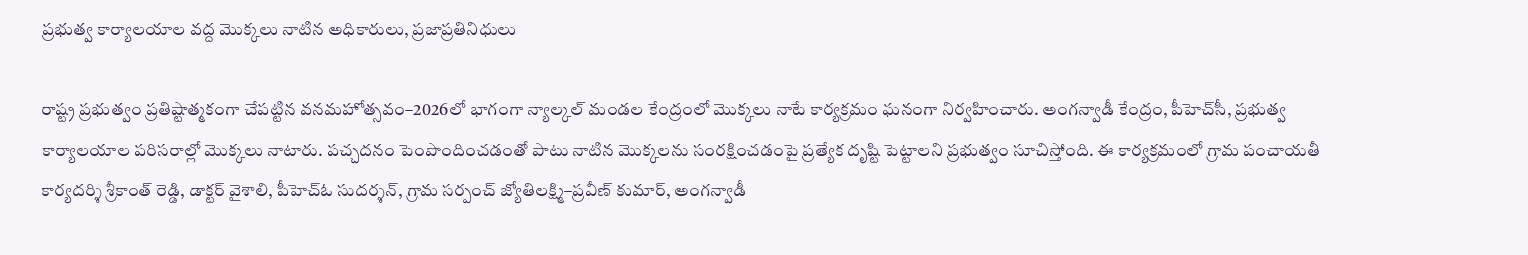ప్రభుత్వ కార్యాలయాల వద్ద మొక్కలు నాటిన అధికారులు, ప్రజాప్రతినిధులు

రాష్ట్ర ప్రభుత్వం ప్రతిష్టాత్మకంగా చేపట్టిన వనమహోత్సవం–2026లో భాగంగా న్యాల్కల్ మండల కేంద్రంలో మొక్కలు నాటే కార్యక్రమం ఘనంగా నిర్వహించారు. అంగన్వాడీ కేంద్రం, పీహెచ్‌సీ, ప్రభుత్వ కార్యాలయాల పరిసరాల్లో మొక్కలు నాటారు. పచ్చదనం పెంపొందించడంతో పాటు నాటిన మొక్కలను సంరక్షించడంపై ప్రత్యేక దృష్టి పెట్టాలని ప్రభుత్వం సూచిస్తోంది. ఈ కార్యక్రమంలో గ్రామ పంచాయతీ కార్యదర్శి శ్రీకాంత్ రెడ్డి, డాక్టర్ వైశాలి, పీహెచ్‌ఓ సుదర్శన్, గ్రామ సర్పంచ్ జ్యోతిలక్ష్మి–ప్రవీణ్ కుమార్, అంగన్వాడీ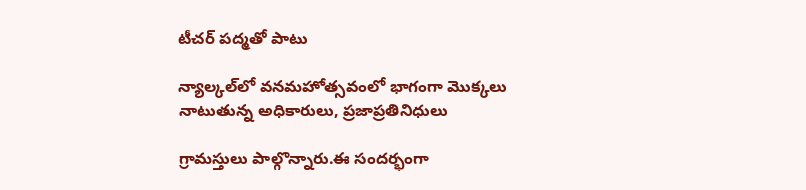టీచర్ పద్మతో పాటు

న్యాల్కల్‌లో వనమహోత్సవంలో భాగంగా మొక్కలు నాటుతున్న అధికారులు, ప్రజాప్రతినిధులు

గ్రామస్తులు పాల్గొన్నారు.ఈ సందర్భంగా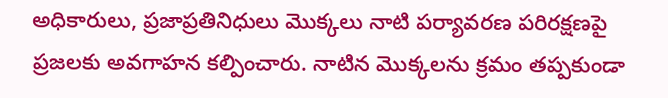అధికారులు, ప్రజాప్రతినిధులు మొక్కలు నాటి పర్యావరణ పరిరక్షణపై ప్రజలకు అవగాహన కల్పించారు. నాటిన మొక్కలను క్రమం తప్పకుండా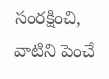సంరక్షించి, వాటిని పెంచే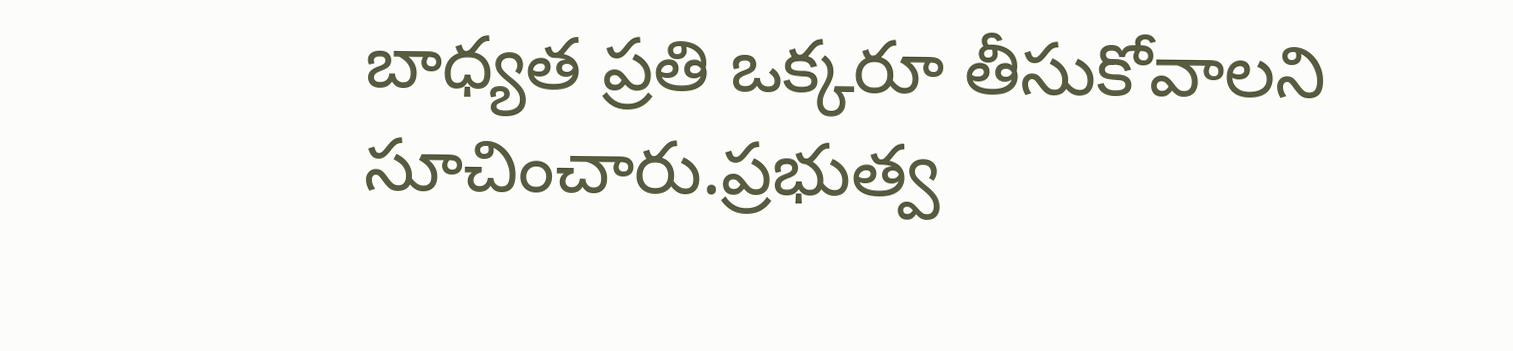బాధ్యత ప్రతి ఒక్కరూ తీసుకోవాలని సూచించారు.ప్రభుత్వ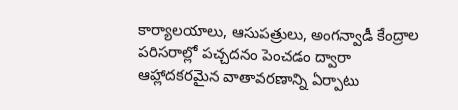కార్యాలయాలు, ఆసుపత్రులు, అంగన్వాడీ కేంద్రాల పరిసరాల్లో పచ్చదనం పెంచడం ద్వారా ఆహ్లాదకరమైన వాతావరణాన్ని ఏర్పాటు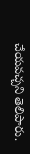చేయవచ్చని తెలిపారు.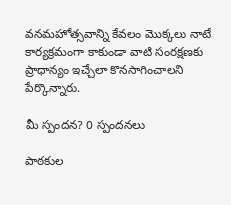వనమహోత్సవాన్ని కేవలం మొక్కలు నాటే కార్యక్రమంగా కాకుండా వాటి సంరక్షణకు ప్రాధాన్యం ఇచ్చేలా కొనసాగించాలని పేర్కొన్నారు.

మీ స్పందన? 0 స్పందనలు

పాఠకుల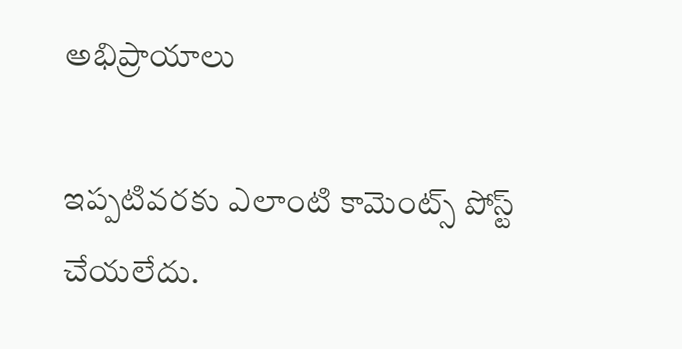అభిప్రాయాలు

ఇప్పటివరకు ఎలాంటి కామెంట్స్ పోస్ట్ చేయలేదు.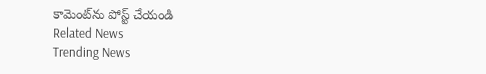కామెంట్‌ను పోస్ట్ చేయండి
Related News
Trending News